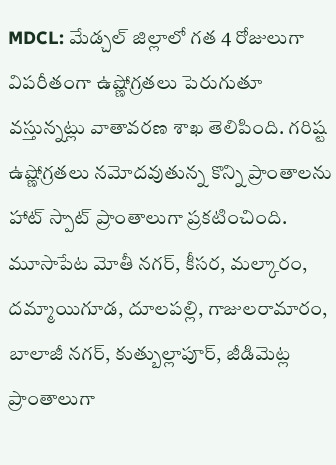MDCL: మేడ్చల్ జిల్లాలో గత 4 రోజులుగా విపరీతంగా ఉష్ణోగ్రతలు పెరుగుతూ వస్తున్నట్లు వాతావరణ శాఖ తెలిపింది. గరిష్ట ఉష్ణోగ్రతలు నమోదవుతున్న కొన్ని ప్రాంతాలను హాట్ స్పాట్ ప్రాంతాలుగా ప్రకటించింది. మూసాపేట మోతీ నగర్, కీసర, మల్కారం, దమ్మాయిగూడ, దూలపల్లి, గాజులరామారం, బాలాజీ నగర్, కుత్బుల్లాపూర్, జీడిమెట్ల ప్రాంతాలుగా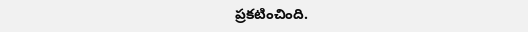ప్రకటించింది.